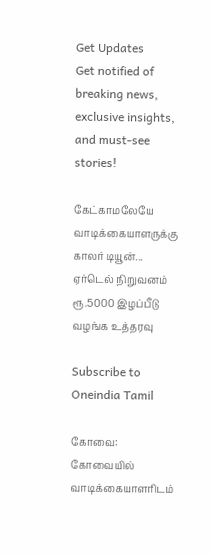Get Updates
Get notified of breaking news, exclusive insights, and must-see stories!

கேட்காமலேயே வாடிக்கையாளருக்கு காலர் டியூன்... ஏர்டெல் நிறுவனம் ரூ.5000 இழப்பீடு வழங்க உத்தரவு

Subscribe to Oneindia Tamil

கோவை: கோவையில் வாடிக்கையாளரிடம்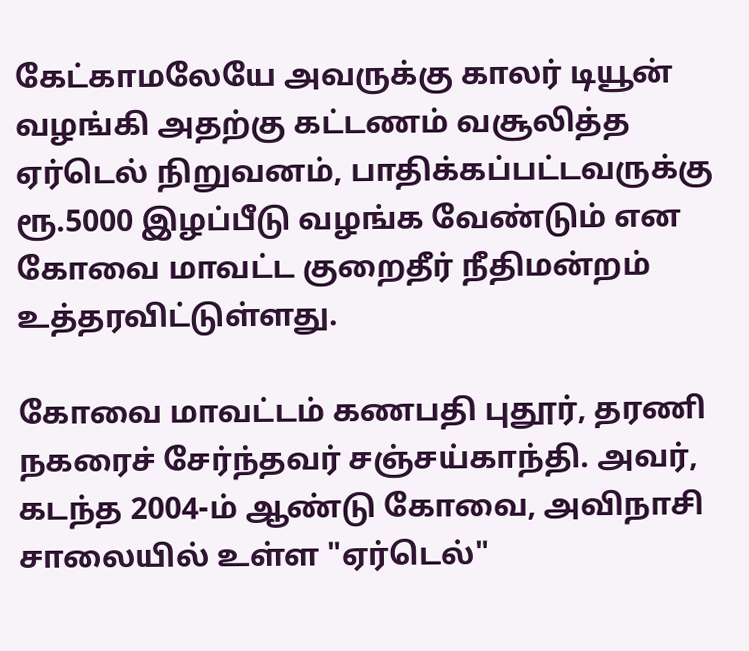கேட்காமலேயே அவருக்கு காலர் டியூன் வழங்கி அதற்கு கட்டணம் வசூலித்த ஏர்டெல் நிறுவனம், பாதிக்கப்பட்டவருக்கு ரூ.5000 இழப்பீடு வழங்க வேண்டும் என கோவை மாவட்ட குறைதீர் நீதிமன்றம் உத்தரவிட்டுள்ளது.

கோவை மாவட்டம் கணபதி புதூர், தரணி நகரைச் சேர்ந்தவர் சஞ்சய்காந்தி. அவர், கடந்த 2004-ம் ஆண்டு கோவை, அவிநாசி சாலையில் உள்ள "ஏர்டெல்"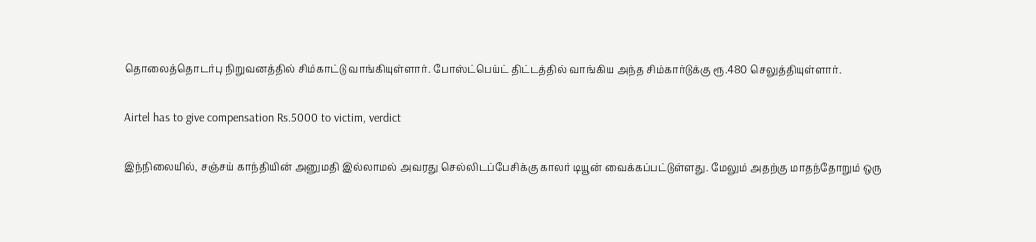தொலைத்தொடர்பு நிறுவனத்தில் சிம்காட்டு வாங்கியுள்ளார். போஸ்ட்பெய்ட் திட்டத்தில் வாங்கிய அந்த சிம்கார்டுக்கு ரூ.480 செலுத்தியுள்ளார்.

Airtel has to give compensation Rs.5000 to victim, verdict

இந்நிலையில், சஞ்சய் காந்தியின் அனுமதி இல்லாமல் அவரது செல்லிடப்பேசிக்கு காலர் டியூன் வைக்கப்பட்டுள்ளது. மேலும் அதற்கு மாதந்தோறும் ஒரு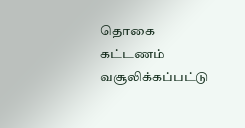தொகை கட்டணம் வசூலிக்கப்பட்டு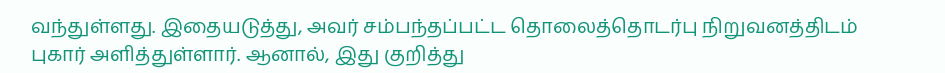வந்துள்ளது. இதையடுத்து, அவர் சம்பந்தப்பட்ட தொலைத்தொடர்பு நிறுவனத்திடம் புகார் அளித்துள்ளார். ஆனால், இது குறித்து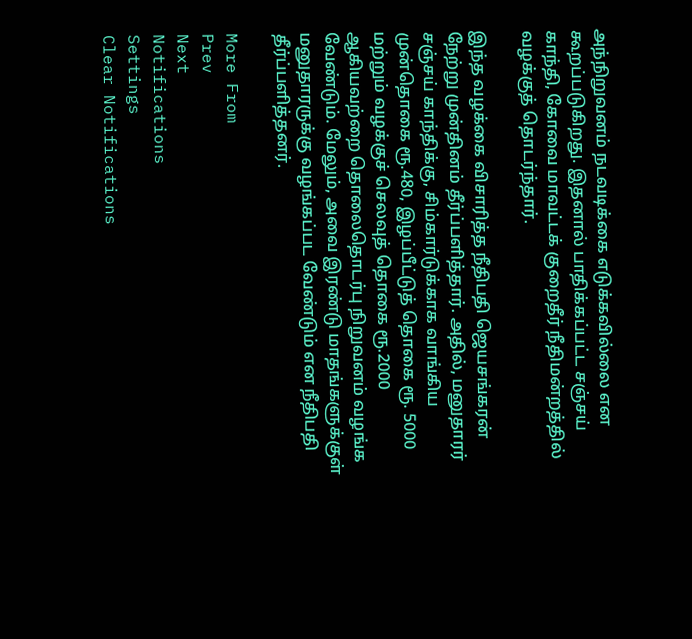அந்நிறுவனம் நடவடிக்கை எடுக்கவில்லை என கூறப்படுகிறது. இதனால் பாதிக்கப்பட்ட சஞ்சய் காந்தி, கோவை மாவட்டக் குறைதீர் நீதிமன்றத்தில் வழக்குத் தொடர்ந்தார்.

இந்த வழக்கை விசாரித்த நீதிபதி ஜெயசங்கரன் நேற்று முன்தினம் தீர்ப்பளித்தார். அதில், மனுதாரர் சஞ்சய் காந்திக்கு, சிம்கார்டுக்காக வாங்கிய முன்தொகை ரூ.480, இழப்பீட்டுத் தொகை ரூ. 5000 மற்றும் வழக்குச் செலவுத் தொகை ரூ.2000 ஆகியவற்றை தொலைதொடர்பு நிறுவனம் வழங்க வேண்டும். மேலும், அவை இரண்டு மாதங்களுக்குள் மனுதாரருக்கு வழங்கப்பட வேண்டும் என நீதிபதி தீர்ப்பளித்தனர்.

More From
Prev
Next
Notifications
Settings
Clear Notifications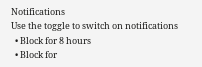Notifications
Use the toggle to switch on notifications
  • Block for 8 hours
  • Block for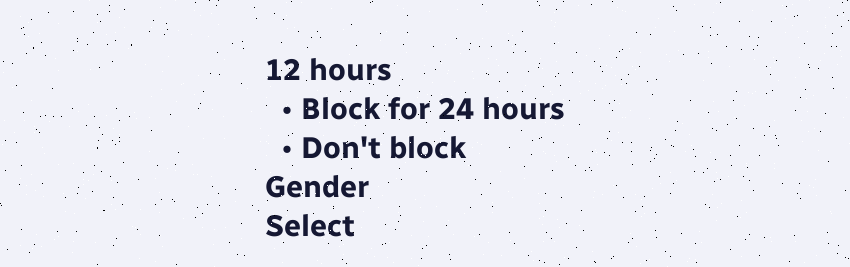12 hours
  • Block for 24 hours
  • Don't block
Gender
Select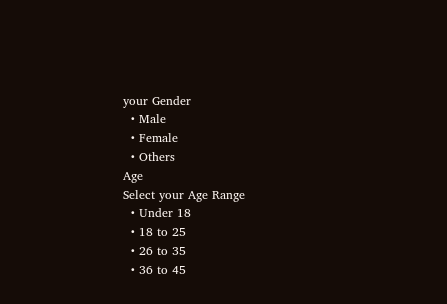your Gender
  • Male
  • Female
  • Others
Age
Select your Age Range
  • Under 18
  • 18 to 25
  • 26 to 35
  • 36 to 45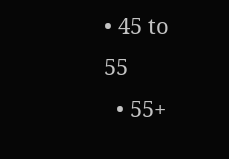• 45 to 55
  • 55+